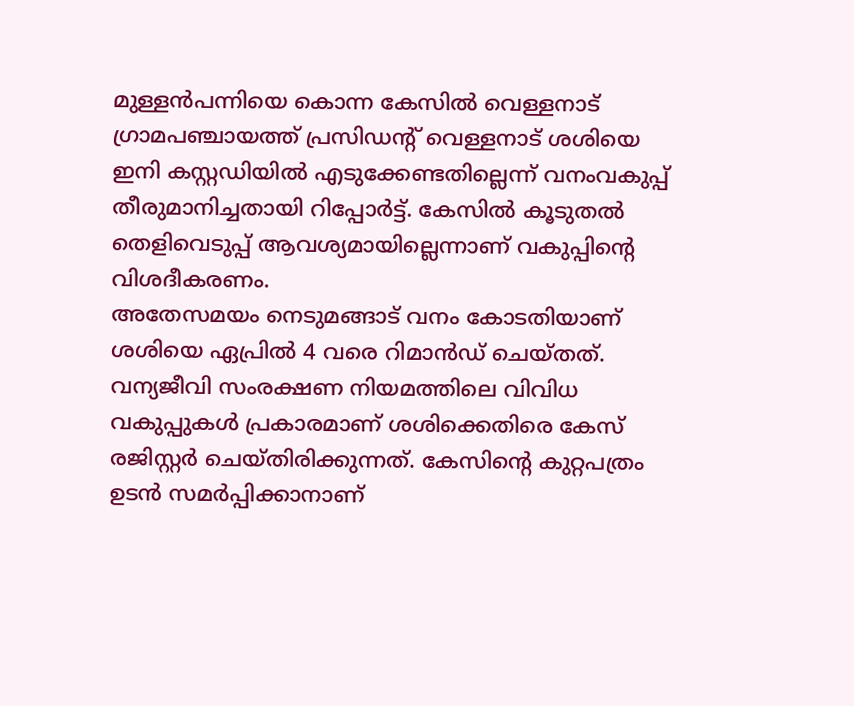മുള്ളൻപന്നിയെ കൊന്ന കേസിൽ വെള്ളനാട് ഗ്രാമപഞ്ചായത്ത് പ്രസിഡന്റ് വെള്ളനാട് ശശിയെ ഇനി കസ്റ്റഡിയിൽ എടുക്കേണ്ടതില്ലെന്ന് വനംവകുപ്പ് തീരുമാനിച്ചതായി റിപ്പോർട്ട്. കേസിൽ കൂടുതൽ തെളിവെടുപ്പ് ആവശ്യമായില്ലെന്നാണ് വകുപ്പിന്റെ വിശദീകരണം.
അതേസമയം നെടുമങ്ങാട് വനം കോടതിയാണ് ശശിയെ ഏപ്രിൽ 4 വരെ റിമാൻഡ് ചെയ്തത്. വന്യജീവി സംരക്ഷണ നിയമത്തിലെ വിവിധ വകുപ്പുകൾ പ്രകാരമാണ് ശശിക്കെതിരെ കേസ് രജിസ്റ്റർ ചെയ്തിരിക്കുന്നത്. കേസിന്റെ കുറ്റപത്രം ഉടൻ സമർപ്പിക്കാനാണ്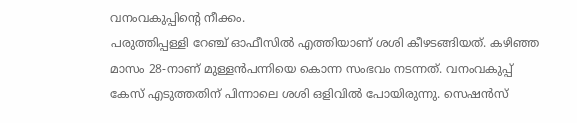വനംവകുപ്പിന്റെ നീക്കം.
പരുത്തിപ്പള്ളി റേഞ്ച് ഓഫീസിൽ എത്തിയാണ് ശശി കീഴടങ്ങിയത്. കഴിഞ്ഞ മാസം 28-നാണ് മുള്ളൻപന്നിയെ കൊന്ന സംഭവം നടന്നത്. വനംവകുപ്പ് കേസ് എടുത്തതിന് പിന്നാലെ ശശി ഒളിവിൽ പോയിരുന്നു. സെഷൻസ്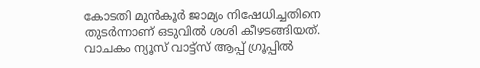കോടതി മുൻകൂർ ജാമ്യം നിഷേധിച്ചതിനെ തുടർന്നാണ് ഒടുവിൽ ശശി കീഴടങ്ങിയത്.
വാചകം ന്യൂസ് വാട്ട്സ് ആപ്പ് ഗ്രൂപ്പിൽ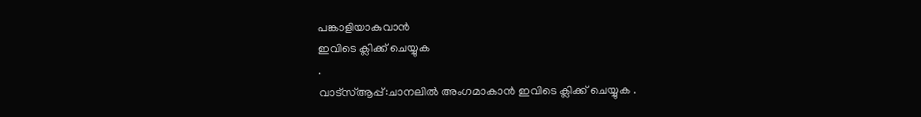പങ്കാളിയാകുവാൻ
ഇവിടെ ക്ലിക്ക് ചെയ്യുക
.
വാട്സ്ആപ്പ്:ചാനലിൽ അംഗമാകാൻ ഇവിടെ ക്ലിക്ക് ചെയ്യുക .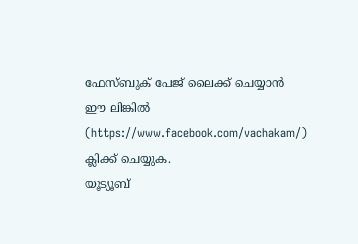ഫേസ്ബുക് പേജ് ലൈക്ക് ചെയ്യാൻ ഈ ലിങ്കിൽ (https://www.facebook.com/vachakam/) ക്ലിക്ക് ചെയ്യുക.
യൂട്യൂബ്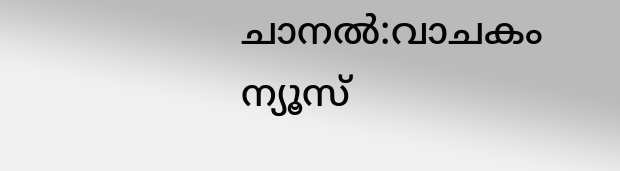ചാനൽ:വാചകം ന്യൂസ്